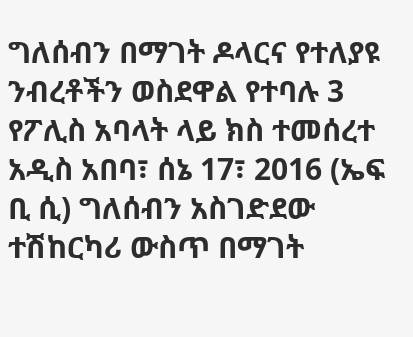ግለሰብን በማገት ዶላርና የተለያዩ ንብረቶችን ወስደዋል የተባሉ 3 የፖሊስ አባላት ላይ ክስ ተመሰረተ
አዲስ አበባ፣ ሰኔ 17፣ 2016 (ኤፍ ቢ ሲ) ግለሰብን አስገድደው ተሽከርካሪ ውስጥ በማገት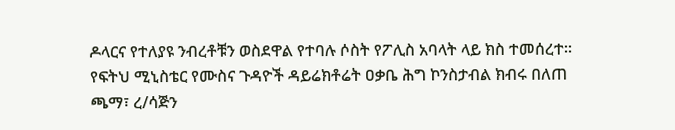ዶላርና የተለያዩ ንብረቶቹን ወስደዋል የተባሉ ሶስት የፖሊስ አባላት ላይ ክስ ተመሰረተ።
የፍትህ ሚኒስቴር የሙስና ጉዳዮች ዳይሬክቶሬት ዐቃቤ ሕግ ኮንስታብል ክብሩ በለጠ ጫማ፣ ረ/ሳጅን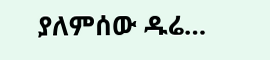ያለምሰው ዱሬ…